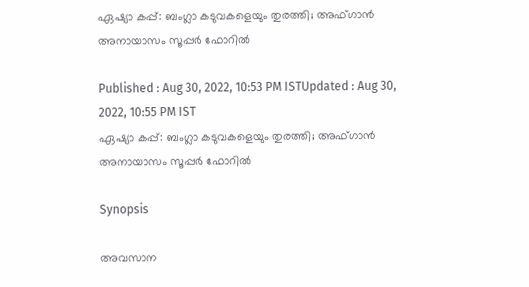ഏഷ്യാ കപ്പ്: ബംഗ്ലാ കടുവകളെയും തുരത്തി; അഫ്ഗാന്‍ അനായാസം സൂപ്പര്‍ ഫോറില്‍

Published : Aug 30, 2022, 10:53 PM ISTUpdated : Aug 30, 2022, 10:55 PM IST
ഏഷ്യാ കപ്പ്: ബംഗ്ലാ കടുവകളെയും തുരത്തി; അഫ്ഗാന്‍ അനായാസം സൂപ്പര്‍ ഫോറില്‍

Synopsis

അവസാന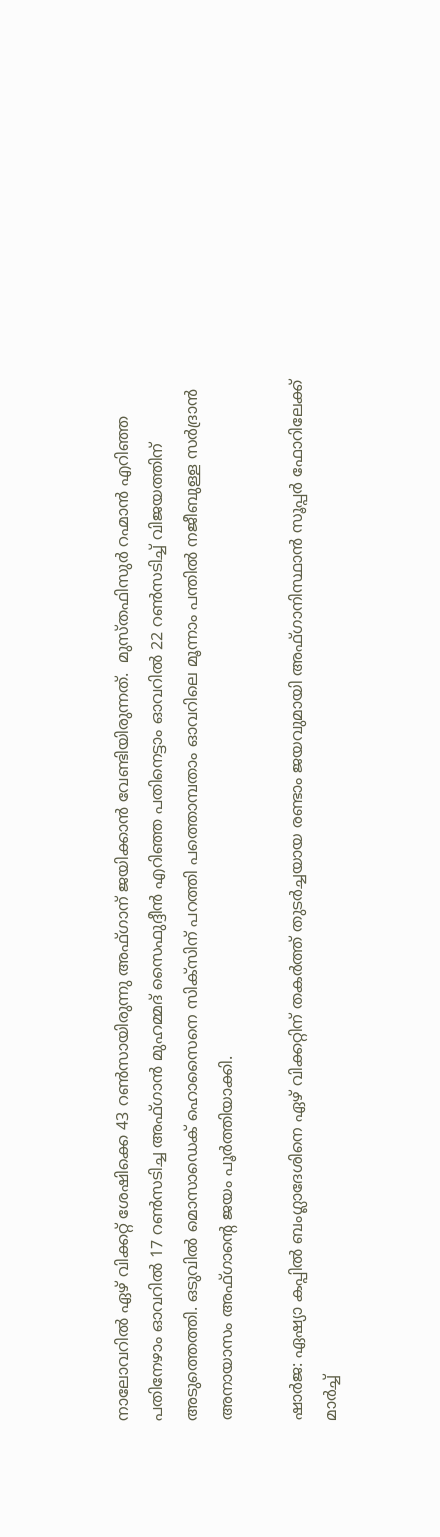നാലോവറില്‍ ഏഴ് വിക്കറ്റ് ശേഷിക്കെ 43 റണ്‍സായിരുന്നു അഫ്ഗാന് ജയിക്കാന്‍ വേണ്ടിയിരുന്നത്.  മുസ്തഫിസുര്‍ റഹ്മാന്‍ എറിഞ്ഞ പതിനേഴാം ഓവറില്‍ 17 റണ്‍സടിച്ച അഫ്ഗാന്‍ മുഹമ്മദ് സൈഫുദ്ദീന്‍ എറിഞ്ഞ പതിനെട്ടാം ഓവറില്‍ 22 റണ്‍സടിച്ച് വിജയത്തിന് അടുത്തെത്തി. ഒടുവില്‍ മൊസാഡെക് ഹൊസൈനെ സിക്സിന് പറത്തി പത്തൊമ്പതാം ഓവറിലെ മൂന്നാം പന്തില്‍ നജീബുള്ള സര്‍ദ്രാന്‍ അനായാസം അഫ്ഗാന്‍റെ ജയം പൂര്‍ത്തിയാക്കി.

ഷാര്‍ജ: ഏഷ്യാ കപ്പില്‍ ബംഗ്ലാദേശിനെ ഏഴ് വിക്കറ്റിന് തകര്‍ത്ത് തുടര്‍ച്ചയായ രണ്ടാം ജയവുമായി അഫ്ഗാനിസ്ഥാന്‍ സൂപ്പര്‍ ഫോറിലേക്ക് മാര്‍ച്ച്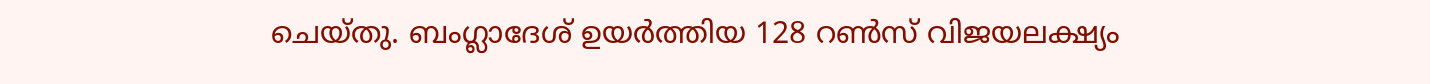ചെയ്തു. ബംഗ്ലാദേശ് ഉയര്‍ത്തിയ 128 റണ്‍സ് വിജയലക്ഷ്യം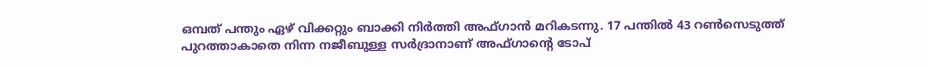ഒമ്പത് പന്തും ഏഴ് വിക്കറ്റും ബാക്കി നിര്‍ത്തി അഫ്ഗാന്‍ മറികടന്നു. 17 പന്തില്‍ 43 റണ്‍സെടുത്ത് പുറത്താകാതെ നിന്ന നജീബുള്ള സര്‍ദ്രാനാണ് അഫ്ഗാന്‍റെ ടോപ്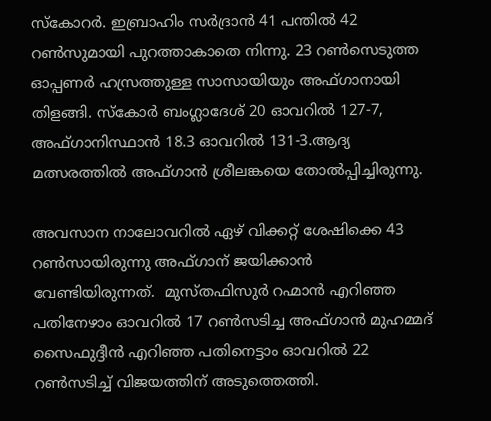സ്കോറര്‍. ഇബ്രാഹിം സര്‍ദ്രാന്‍ 41 പന്തില്‍ 42 റണ്‍സുമായി പുറത്താകാതെ നിന്നു. 23 റണ്‍സെടുത്ത ഓപ്പണര്‍ ഹസ്രത്തുള്ള സാസായിയും അഫ്ഗാനായി തിളങ്ങി. സ്കോര്‍ ബംഗ്ലാദേശ് 20 ഓവറില്‍ 127-7, അഫ്ഗാനിസ്ഥാന്‍ 18.3 ഓവറില്‍ 131-3.ആദ്യ മത്സരത്തില്‍ അഫ്ഗാന്‍ ശ്രീലങ്കയെ തോല്‍പ്പിച്ചിരുന്നു.

അവസാന നാലോവറില്‍ ഏഴ് വിക്കറ്റ് ശേഷിക്കെ 43 റണ്‍സായിരുന്നു അഫ്ഗാന് ജയിക്കാന്‍ വേണ്ടിയിരുന്നത്.  മുസ്തഫിസുര്‍ റഹ്മാന്‍ എറിഞ്ഞ പതിനേഴാം ഓവറില്‍ 17 റണ്‍സടിച്ച അഫ്ഗാന്‍ മുഹമ്മദ് സൈഫുദ്ദീന്‍ എറിഞ്ഞ പതിനെട്ടാം ഓവറില്‍ 22 റണ്‍സടിച്ച് വിജയത്തിന് അടുത്തെത്തി.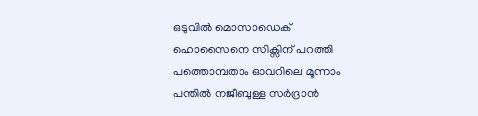ഒടുവില്‍ മൊസാഡെക് ഹൊസൈനെ സിക്സിന് പറത്തി പത്തൊമ്പതാം ഓവറിലെ മൂന്നാം പന്തില്‍ നജീബുള്ള സര്‍ദ്രാന്‍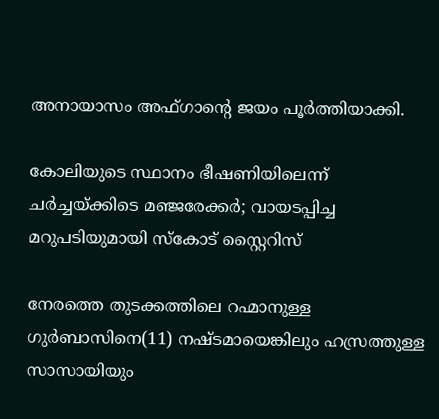അനായാസം അഫ്ഗാന്‍റെ ജയം പൂര്‍ത്തിയാക്കി.

കോലിയുടെ സ്ഥാനം ഭീഷണിയിലെന്ന് ചര്‍ച്ചയ്ക്കിടെ മഞ്ജരേക്കര്‍; വായടപ്പിച്ച മറുപടിയുമായി സ്കോട് സ്റ്റൈറിസ്

നേരത്തെ തുടക്കത്തിലെ റഹ്മാനുള്ള ഗുര്‍ബാസിനെ(11) നഷ്ടമായെങ്കിലും ഹസ്രത്തുള്ള സാസായിയും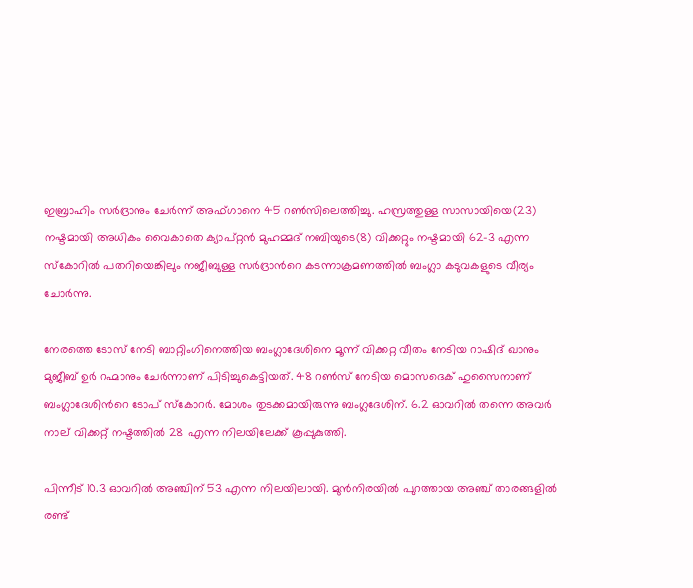ഇബ്രാഹിം സര്‍ദ്രാനും ചേര്‍ന്ന് അഫ്ഗാനെ 45 റണ്‍സിലെത്തിച്ചു. ഹസ്രത്തുള്ള സാസായിയെ(23) നഷ്ടമായി അധികം വൈകാതെ ക്യാപ്റ്റന്‍ മുഹമ്മദ് നബിയുടെ(8) വിക്കറ്റും നഷ്ടമായി 62-3 എന്ന സ്കോറില്‍ പതറിയെങ്കിലും നജീബുള്ള സര്‍ദ്രാന്‍റെ കടന്നാക്രമണത്തില്‍ ബംഗ്ലാ കടുവകളുടെ വീര്യം ചോര്‍ന്നു.

നേരത്തെ ടോസ് നേടി ബാറ്റിംഗിനെത്തിയ ബംഗ്ലാദേശിനെ മൂന്ന് വിക്കറ്റ വീതം നേടിയ റാഷിദ് ഖാനും മുജീബ് ഉര്‍ റഹ്മാനും ചേര്‍ന്നാണ് പിടിച്ചുകെട്ടിയത്. 48 റണ്‍സ് നേടിയ മൊസദെക് ഹുസൈനാണ് ബംഗ്ലാദേശിന്‍റെ ടോപ് സ്‌കോറര്‍. മോശം തുടക്കമായിരുന്നു ബംഗ്ലദേശിന്. 6.2 ഓവറില്‍ തന്നെ അവര്‍ നാല് വിക്കറ്റ് നഷ്ടത്തില്‍ 28 എന്ന നിലയിലേക്ക് കൂപ്പുകുത്തി.

പിന്നീട് 10.3 ഓവറില്‍ അഞ്ചിന് 53 എന്ന നിലയിലായി. മുന്‍നിരയില്‍ പുറത്തായ അഞ്ച് താരങ്ങളില്‍ രണ്ട്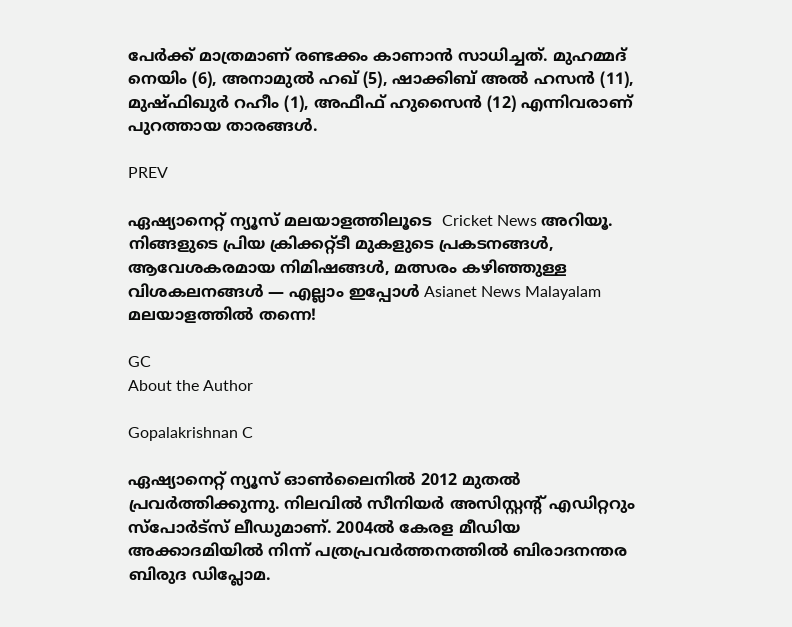പേര്‍ക്ക് മാത്രമാണ് രണ്ടക്കം കാണാന്‍ സാധിച്ചത്. മുഹമ്മദ് നെയിം (6), അനാമുല്‍ ഹഖ് (5), ഷാക്കിബ് അല്‍ ഹസന്‍ (11), മുഷ്ഫിഖുര്‍ റഹീം (1), അഫീഫ് ഹുസൈന്‍ (12) എന്നിവരാണ് പുറത്തായ താരങ്ങള്‍.

PREV

ഏഷ്യാനെറ്റ് ന്യൂസ് മലയാളത്തിലൂടെ  Cricket News അറിയൂ.  നിങ്ങളുടെ പ്രിയ ക്രിക്കറ്റ്ടീ മുകളുടെ പ്രകടനങ്ങൾ, ആവേശകരമായ നിമിഷങ്ങൾ, മത്സരം കഴിഞ്ഞുള്ള വിശകലനങ്ങൾ — എല്ലാം ഇപ്പോൾ Asianet News Malayalam മലയാളത്തിൽ തന്നെ!

GC
About the Author

Gopalakrishnan C

ഏഷ്യാനെറ്റ് ന്യൂസ് ഓണ്‍ലൈനില്‍ 2012 മുതല്‍ പ്രവര്‍ത്തിക്കുന്നു. നിലവില്‍ സീനിയര്‍ അസിസ്റ്റന്‍റ് എഡിറ്ററും സ്പോർട്സ് ലീഡുമാണ്. 2004ൽ കേരള മീഡിയ അക്കാദമിയില്‍ നിന്ന് പത്രപ്രവര്‍ത്തനത്തില്‍ ബിരാദനന്തര ബിരുദ ഡിപ്ലോമ.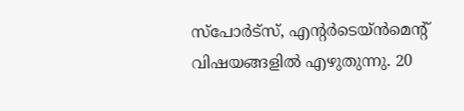സ്പോര്‍ട്സ്, എന്‍റര്‍ടെയ്ൻമെന്‍റ് വിഷയങ്ങളില്‍ എഴുതുന്നു. 20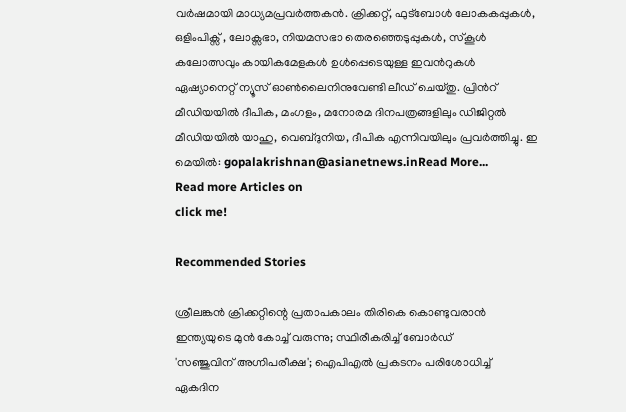വര്‍ഷമായി മാധ്യമപ്രവര്‍ത്തകൻ. ക്രിക്കറ്റ്, ഫുട്ബോള്‍ ലോകകപ്പുകൾ, ഒളിംപിക്സ് , ലോക്സഭാ, നിയമസഭാ തെരഞ്ഞെടുപ്പുകള്‍, സ്കൂള്‍ കലോത്സവും കായികമേളകള്‍ ഉള്‍പ്പെടെയുള്ള ഇവന്‍റുകള്‍ ഏഷ്യാനെറ്റ് ന്യൂസ് ഓണ്‍ലൈനിനുവേണ്ടി ലീഡ് ചെയ്തു. പ്രിന്‍റ് മീഡിയയില്‍ ദീപിക, മംഗളം, മനോരമ ദിനപത്രങ്ങളിലും ഡിജിറ്റൽ മീഡിയയില്‍ യാഹു, വെബ്ദുനിയ, ദീപിക എന്നിവയിലും പ്രവര്‍ത്തിച്ചു. ഇ മെയില്‍: gopalakrishnan@asianetnews.inRead More...
Read more Articles on
click me!

Recommended Stories

ശ്രീലങ്കന്‍ ക്രിക്കറ്റിന്റെ പ്രതാപകാലം തിരികെ കൊണ്ടുവരാന്‍ ഇന്ത്യയുടെ മുന്‍ കോച്ച് വരുന്നു; സ്ഥിരീകരിച്ച് ബോര്‍ഡ്
'സഞ്ജുവിന് അഗ്നിപരീക്ഷ'; ഐപിഎല്‍ പ്രകടനം പരിശോധിച്ച് ഏകദിന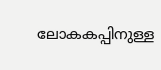ലോകകപ്പിനുള്ള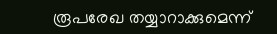രൂപരേഖ തയ്യാറാക്കുമെന്ന്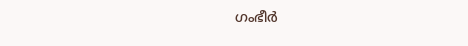ഗംഭീര്‍